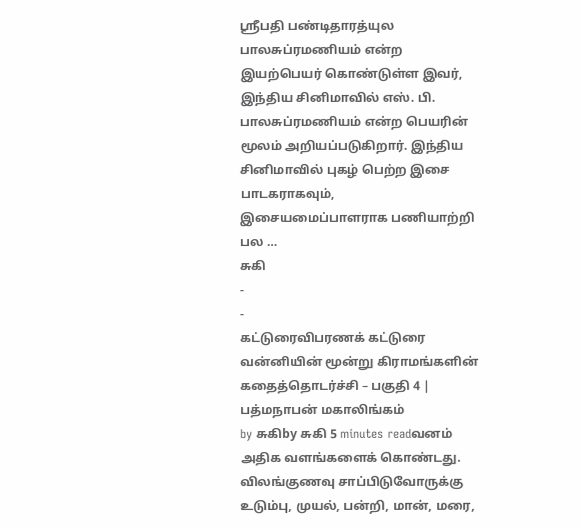ஸ்ரீபதி பண்டிதாரத்யுல பாலசுப்ரமணியம் என்ற இயற்பெயர் கொண்டுள்ள இவர், இந்திய சினிமாவில் எஸ். பி. பாலசுப்ரமணியம் என்ற பெயரின் மூலம் அறியப்படுகிறார். இந்திய சினிமாவில் புகழ் பெற்ற இசை பாடகராகவும், இசையமைப்பாளராக பணியாற்றி பல …
சுகி
-
-
கட்டுரைவிபரணக் கட்டுரை
வன்னியின் மூன்று கிராமங்களின் கதைத்தொடர்ச்சி – பகுதி 4 | பத்மநாபன் மகாலிங்கம்
by சுகிby சுகி 5 minutes readவனம் அதிக வளங்களைக் கொண்டது. விலங்குணவு சாப்பிடுவோருக்கு உடும்பு, முயல், பன்றி, மான், மரை,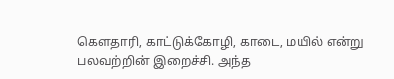கௌதாரி, காட்டுக்கோழி, காடை, மயில் என்று பலவற்றின் இறைச்சி. அந்த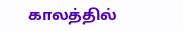காலத்தில்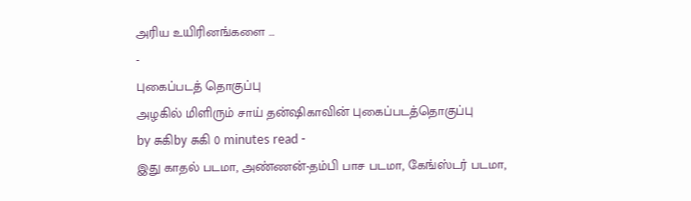அரிய உயிரினங்களை …
-
புகைப்படத் தொகுப்பு
அழகில் மிளிரும் சாய் தன்ஷிகாவின் புகைப்படத்தொகுப்பு
by சுகிby சுகி 0 minutes read -
இது காதல் படமா, அண்ணன்-தம்பி பாச படமா, கேங்ஸ்டர் படமா,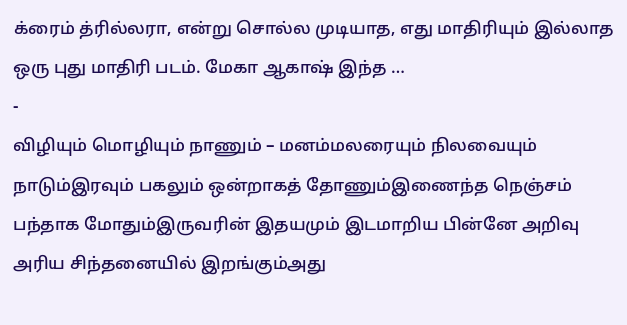க்ரைம் த்ரில்லரா, என்று சொல்ல முடியாத, எது மாதிரியும் இல்லாத ஒரு புது மாதிரி படம். மேகா ஆகாஷ் இந்த …
-
விழியும் மொழியும் நாணும் – மனம்மலரையும் நிலவையும் நாடும்இரவும் பகலும் ஒன்றாகத் தோணும்இணைந்த நெஞ்சம் பந்தாக மோதும்இருவரின் இதயமும் இடமாறிய பின்னே அறிவு அரிய சிந்தனையில் இறங்கும்அது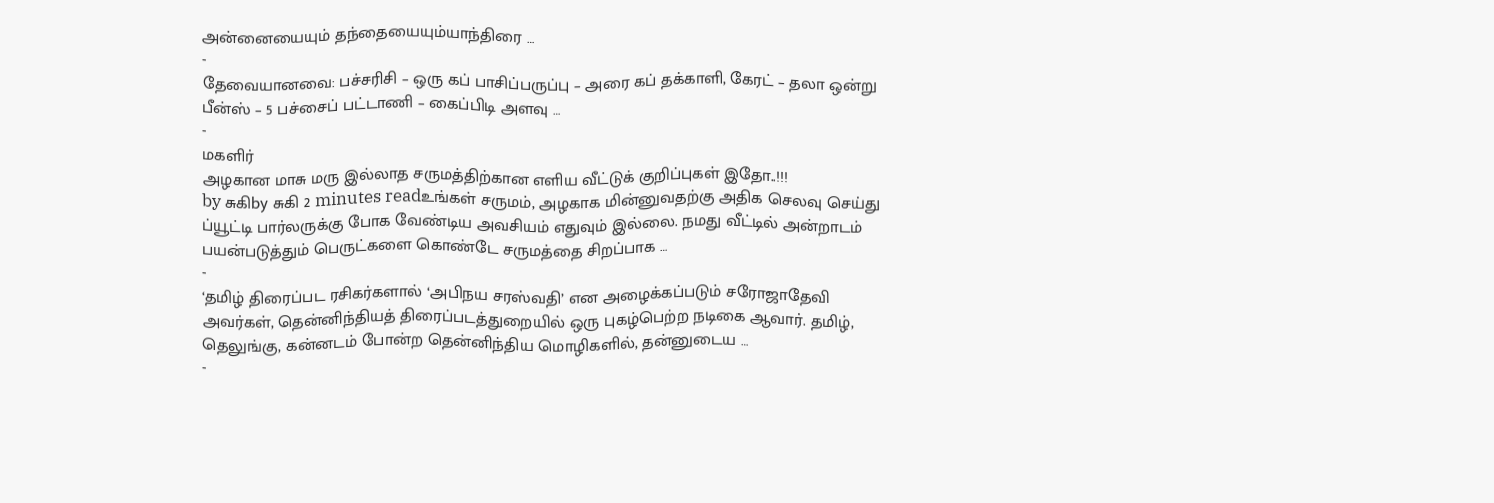அன்னையையும் தந்தையையும்யாந்திரை …
-
தேவையானவை: பச்சரிசி – ஒரு கப் பாசிப்பருப்பு – அரை கப் தக்காளி, கேரட் – தலா ஒன்று பீன்ஸ் – 5 பச்சைப் பட்டாணி – கைப்பிடி அளவு …
-
மகளிர்
அழகான மாசு மரு இல்லாத சருமத்திற்கான எளிய வீட்டுக் குறிப்புகள் இதோ..!!!
by சுகிby சுகி 2 minutes readஉங்கள் சருமம், அழகாக மின்னுவதற்கு அதிக செலவு செய்து ப்யூட்டி பார்லருக்கு போக வேண்டிய அவசியம் எதுவும் இல்லை. நமது வீட்டில் அன்றாடம் பயன்படுத்தும் பெருட்களை கொண்டே சருமத்தை சிறப்பாக …
-
‘தமிழ் திரைப்பட ரசிகர்களால் ‘அபிநய சரஸ்வதி’ என அழைக்கப்படும் சரோஜாதேவி அவர்கள், தென்னிந்தியத் திரைப்படத்துறையில் ஒரு புகழ்பெற்ற நடிகை ஆவார். தமிழ், தெலுங்கு, கன்னடம் போன்ற தென்னிந்திய மொழிகளில், தன்னுடைய …
-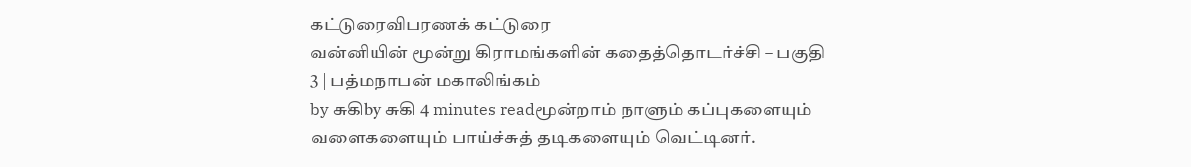கட்டுரைவிபரணக் கட்டுரை
வன்னியின் மூன்று கிராமங்களின் கதைத்தொடர்ச்சி – பகுதி 3 | பத்மநாபன் மகாலிங்கம்
by சுகிby சுகி 4 minutes readமூன்றாம் நாளும் கப்புகளையும் வளைகளையும் பாய்ச்சுத் தடிகளையும் வெட்டினர்.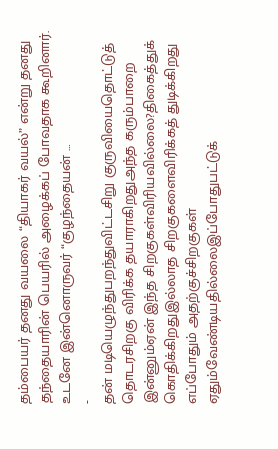தம்பையர் தனது வயலை “தியாகர் வயல்” என்று தனது தந்தையாரின் பெயரில் அழைக்கப் போவதாக கூறினார். உடனே இன்னொருவர் “குழந்தையன் …
-
தன் மடியெழுந்துபறந்துவிட்டசிறு குருவியைதொட்டுத் தொடரசிறகு விரிக்க தயாராகிறதுஅந்த கரும்பாறை இன்னும்ஏன் இந்த சிறகுகள்விரியவில்லை?திகைத்துக் கொதிக்கிறதுஇல்லாத சிறகுகளைவிரிக்கத் துடிக்கிறது எப்போதும் அதற்குச்சிறகுகள் ஏதும்வேண்டியதில்லைஇப்போதுபட்டுக்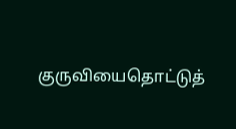குருவியைதொட்டுத்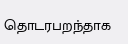தொடரபறந்தாக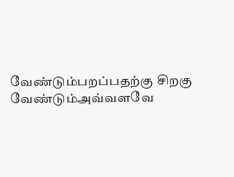வேண்டும்பறப்பதற்கு சிறகு வேண்டும்அவ்வளவே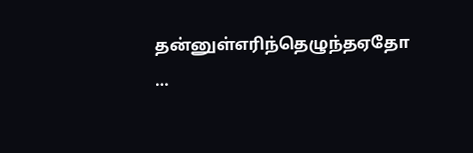தன்னுள்எரிந்தெழுந்தஏதோ …